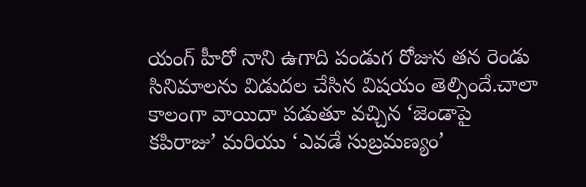యంగ్ హీరో నాని ఉగాది పండుగ రోజున తన రెండు సినిమాలను విడుదల చేసిన విషయం తెల్సిందే.చాలా కాలంగా వాయిదా పడుతూ వచ్చిన ‘జెండాపై కపిరాజు’ మరియు ‘ఎవడే సుబ్రమణ్యం’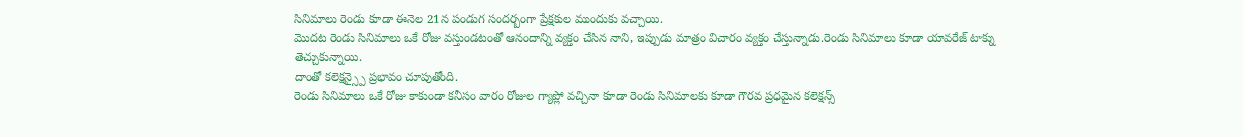సినిమాలు రెండు కూడా ఈనెల 21న పండుగ సందర్బంగా ప్రేక్షకుల ముందుకు వచ్చాయి.
మొదట రెండు సినిమాలు ఒకే రోజు వస్తుండటంతో ఆనందాన్ని వ్యక్తం చేసిన నాని, ఇప్పుడు మాత్రం విచారం వ్యక్తం చేస్తున్నాడు.రెండు సినిమాలు కూడా యావరేజ్ టాక్ను తెచ్చుకున్నాయి.
దాంతో కలెక్షన్స్పై ప్రభావం చూపుతోంది.
రెండు సినిమాలు ఒకే రోజు కాకుండా కనీసం వారం రోజుల గ్యాప్లో వచ్చినా కూడా రెండు సినిమాలకు కూడా గౌరవ ప్రధమైన కలెక్షన్స్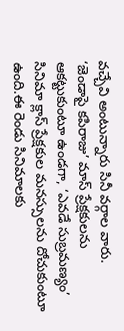వచ్చేవి అంటున్నారు సినీ వర్గాల వారు.
‘జెండాపై కపిరాజు’ మాస్ ప్రేక్షకులను ఆకట్టుకుంటూ ఉండగా, ‘ఎవడే సుబ్రమణ్యం’ సినిమా క్లాస్ ప్రేక్షకుల మనస్సులను దోచుకుంటూ ఉంది.ఈ రెండు సినిమాలకు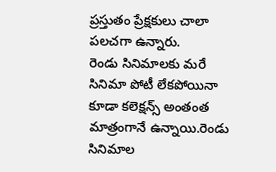ప్రస్తుతం ప్రేక్షకులు చాలా పలచగా ఉన్నారు.
రెండు సినిమాలకు మరే సినిమా పోటీ లేకపోయినా కూడా కలెక్షన్స్ అంతంత మాత్రంగానే ఉన్నాయి.రెండు సినిమాల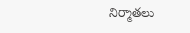నిర్మాతలు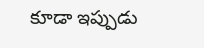కూడా ఇప్పుడు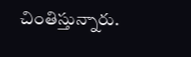చింతిస్తున్నారు.